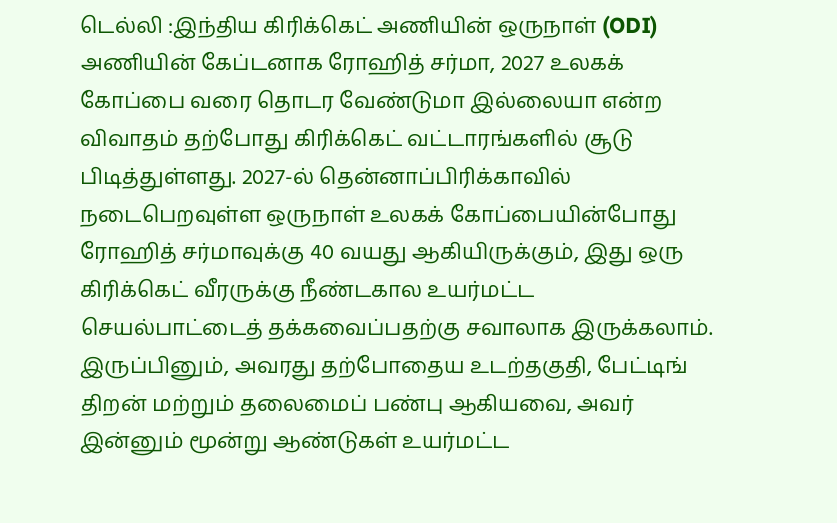டெல்லி :இந்திய கிரிக்கெட் அணியின் ஒருநாள் (ODI) அணியின் கேப்டனாக ரோஹித் சர்மா, 2027 உலகக் கோப்பை வரை தொடர வேண்டுமா இல்லையா என்ற விவாதம் தற்போது கிரிக்கெட் வட்டாரங்களில் சூடு பிடித்துள்ளது. 2027-ல் தென்னாப்பிரிக்காவில் நடைபெறவுள்ள ஒருநாள் உலகக் கோப்பையின்போது ரோஹித் சர்மாவுக்கு 40 வயது ஆகியிருக்கும், இது ஒரு கிரிக்கெட் வீரருக்கு நீண்டகால உயர்மட்ட செயல்பாட்டைத் தக்கவைப்பதற்கு சவாலாக இருக்கலாம்.
இருப்பினும், அவரது தற்போதைய உடற்தகுதி, பேட்டிங் திறன் மற்றும் தலைமைப் பண்பு ஆகியவை, அவர் இன்னும் மூன்று ஆண்டுகள் உயர்மட்ட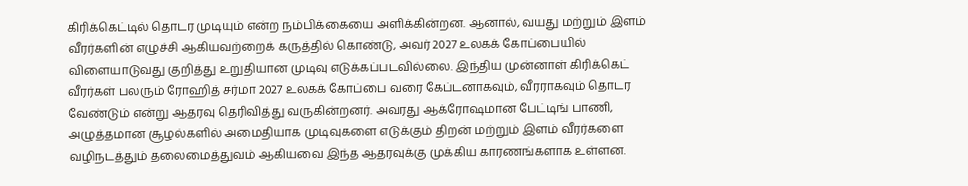கிரிக்கெட்டில் தொடர முடியும் என்ற நம்பிக்கையை அளிக்கின்றன. ஆனால், வயது மற்றும் இளம் வீரர்களின் எழுச்சி ஆகியவற்றைக் கருத்தில் கொண்டு, அவர் 2027 உலகக் கோப்பையில் விளையாடுவது குறித்து உறுதியான முடிவு எடுக்கப்படவில்லை. இந்திய முன்னாள் கிரிக்கெட் வீரர்கள் பலரும் ரோஹித் சர்மா 2027 உலகக் கோப்பை வரை கேப்டனாகவும், வீரராகவும் தொடர வேண்டும் என்று ஆதரவு தெரிவித்து வருகின்றனர். அவரது ஆக்ரோஷமான பேட்டிங் பாணி, அழுத்தமான சூழல்களில் அமைதியாக முடிவுகளை எடுக்கும் திறன் மற்றும் இளம் வீரர்களை வழிநடத்தும் தலைமைத்துவம் ஆகியவை இந்த ஆதரவுக்கு முக்கிய காரணங்களாக உள்ளன.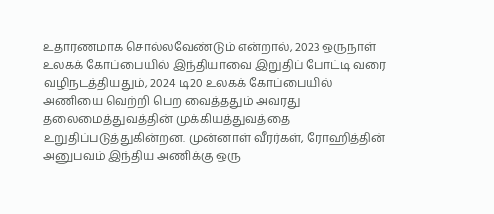உதாரணமாக சொல்லவேண்டும் என்றால், 2023 ஒருநாள் உலகக் கோப்பையில் இந்தியாவை இறுதிப் போட்டி வரை வழிநடத்தியதும், 2024 டி20 உலகக் கோப்பையில் அணியை வெற்றி பெற வைத்ததும் அவரது தலைமைத்துவத்தின் முக்கியத்துவத்தை உறுதிப்படுத்துகின்றன. முன்னாள் வீரர்கள், ரோஹித்தின் அனுபவம் இந்திய அணிக்கு ஒரு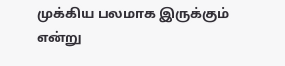முக்கிய பலமாக இருக்கும் என்று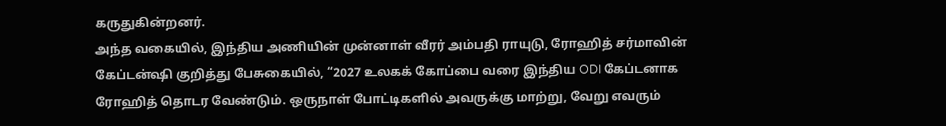கருதுகின்றனர்.
அந்த வகையில், இந்திய அணியின் முன்னாள் வீரர் அம்பதி ராயுடு, ரோஹித் சர்மாவின் கேப்டன்ஷி குறித்து பேசுகையில், “2027 உலகக் கோப்பை வரை இந்திய ODI கேப்டனாக ரோஹித் தொடர வேண்டும். ஒருநாள் போட்டிகளில் அவருக்கு மாற்று, வேறு எவரும்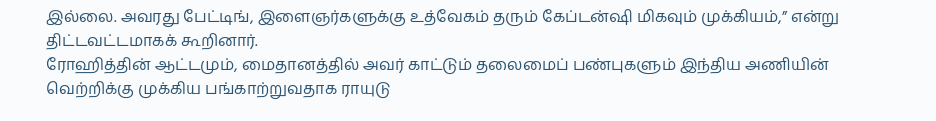இல்லை. அவரது பேட்டிங், இளைஞர்களுக்கு உத்வேகம் தரும் கேப்டன்ஷி மிகவும் முக்கியம்,” என்று திட்டவட்டமாகக் கூறினார்.
ரோஹித்தின் ஆட்டமும், மைதானத்தில் அவர் காட்டும் தலைமைப் பண்புகளும் இந்திய அணியின் வெற்றிக்கு முக்கிய பங்காற்றுவதாக ராயுடு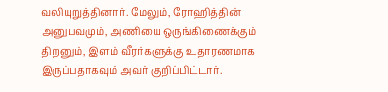வலியுறுத்தினார். மேலும், ரோஹித்தின் அனுபவமும், அணியை ஒருங்கிணைக்கும் திறனும், இளம் வீரர்களுக்கு உதாரணமாக இருப்பதாகவும் அவர் குறிப்பிட்டார்.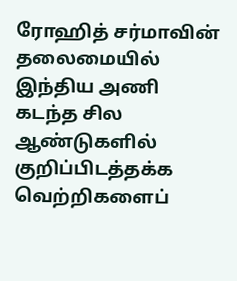ரோஹித் சர்மாவின் தலைமையில் இந்திய அணி கடந்த சில ஆண்டுகளில் குறிப்பிடத்தக்க வெற்றிகளைப்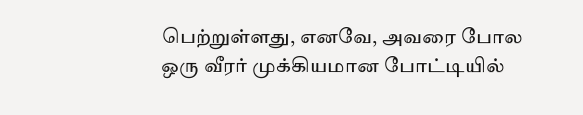பெற்றுள்ளது, எனவே, அவரை போல ஒரு வீரர் முக்கியமான போட்டியில்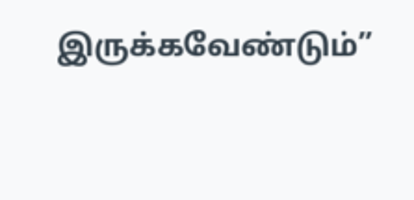இருக்கவேண்டும்”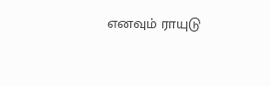எனவும் ராயுடு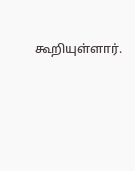கூறியுள்ளார்.